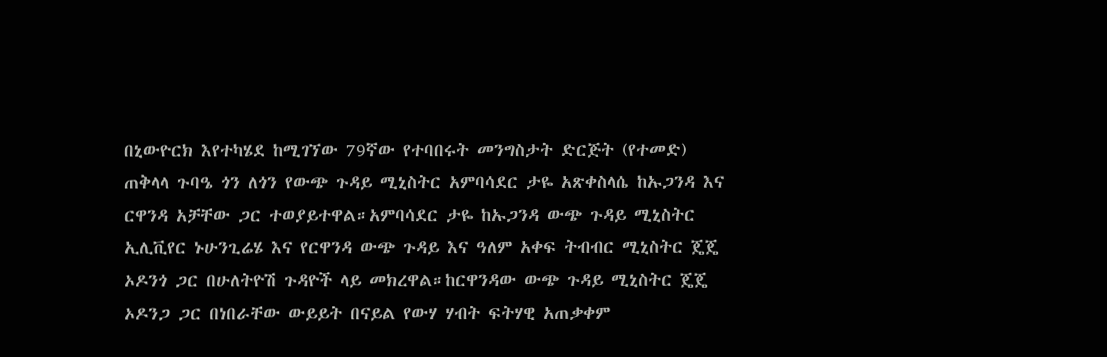በኒውዮርክ እየተካሄደ ከሚገኘው 79ኛው የተባበሩት መንግስታት ድርጅት (የተመድ) ጠቅላላ ጉባዔ ጎን ለጎን የውጭ ጉዳይ ሚኒስትር አምባሳደር ታዬ አጽቀስላሴ ከኡጋንዳ እና ርዋንዳ አቻቸው ጋር ተወያይተዋል።አምባሳደር ታዬ ከኡጋንዳ ውጭ ጉዳይ ሚኒስትር ኢሊቪየር ኑሁንጊሬሄ እና የርዋንዳ ውጭ ጉዳይ እና ዓለም አቀፍ ትብብር ሚኒስትር ጄጄ ኦዶንጎ ጋር በሁለትዮሽ ጉዳዮች ላይ መክረዋል።ከርዋንዳው ውጭ ጉዳይ ሚኒስትር ጄጄ ኦዶንጋ ጋር በነበራቸው ውይይት በናይል የውሃ ሃብት ፍትሃዊ አጠቃቀም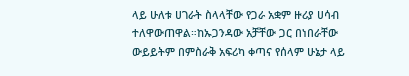ላይ ሁለቱ ሀገራት ስላላቸው የጋራ አቋም ዙሪያ ሀሳብ ተለዋውጠዋል።ከኡጋንዳው አቻቸው ጋር በነበራቸው ውይይትም በምስራቅ አፍሪካ ቀጣና የሰላም ሁኔታ ላይ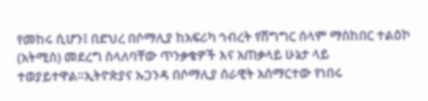የመከሩ ሲሆን፤ በድህረ በሶማሊያ ከአፍሪካ ኅብረት የሽግግር ሰላም ማስከበር ተልዕኮ (አትሚስ) መደረግ ስላለባቸው ጥንቃቄዎች እና አጠቃላይ ሁኔታ ላይ ተወያይተዋል።ኢትዮጵያና ኡጋንዳ በሶማሊያ ሰራዊት አሰማርተው የነበሩ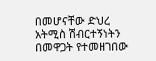በመሆናቸው ድህረ አትሚስ ሽብርተኝነትን በመዋጋት የተመዘገበው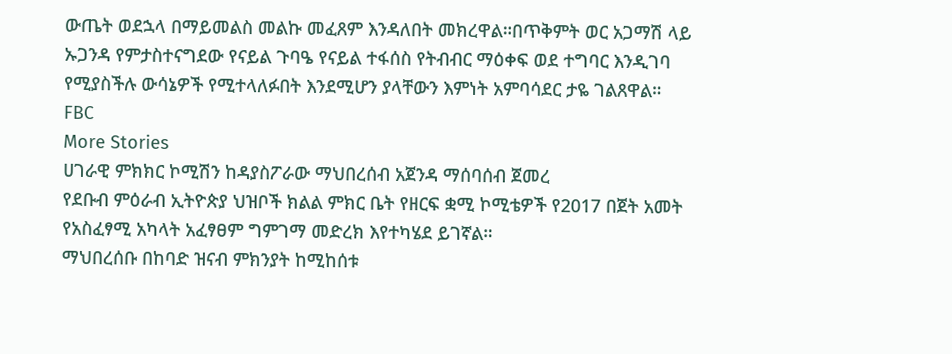ውጤት ወደኋላ በማይመልስ መልኩ መፈጸም እንዳለበት መክረዋል።በጥቅምት ወር አጋማሽ ላይ ኡጋንዳ የምታስተናግደው የናይል ጉባዔ የናይል ተፋሰስ የትብብር ማዕቀፍ ወደ ተግባር እንዲገባ የሚያስችሉ ውሳኔዎች የሚተላለፉበት እንደሚሆን ያላቸውን እምነት አምባሳደር ታዬ ገልጸዋል።
FBC
More Stories
ሀገራዊ ምክክር ኮሚሽን ከዳያስፖራው ማህበረሰብ አጀንዳ ማሰባሰብ ጀመረ
የደቡብ ምዕራብ ኢትዮጵያ ህዝቦች ክልል ምክር ቤት የዘርፍ ቋሚ ኮሚቴዎች የ2017 በጀት አመት የአስፈፃሚ አካላት አፈፃፀም ግምገማ መድረክ እየተካሄደ ይገኛል።
ማህበረሰቡ በከባድ ዝናብ ምክንያት ከሚከሰቱ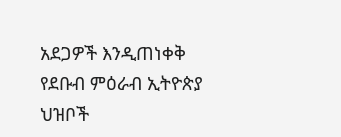አደጋዎች እንዲጠነቀቅ የደቡብ ምዕራብ ኢትዮጵያ ህዝቦች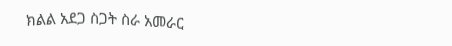ክልል አደጋ ስጋት ስራ አመራር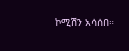ኮሚሽን አሳሰበ።